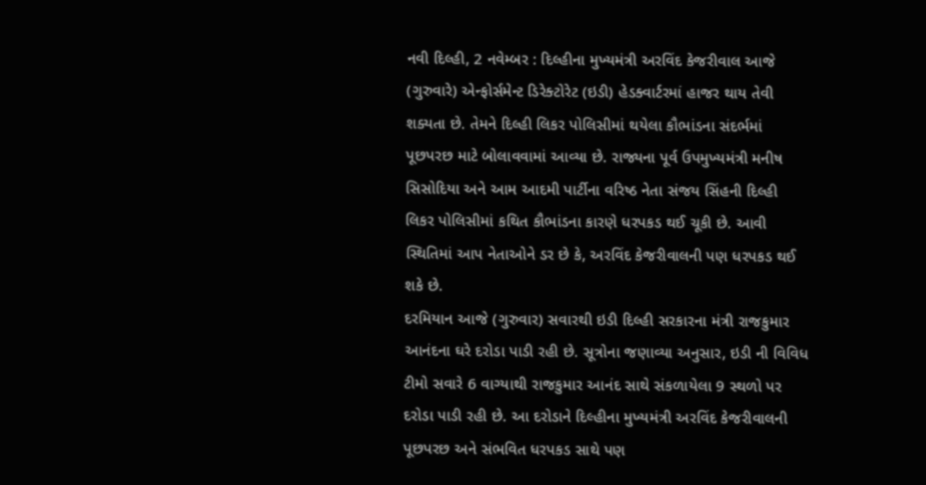નવી દિલ્હી, 2 નવેમ્બર : દિલ્હીના મુખ્યમંત્રી અરવિંદ કેજરીવાલ આજે (ગુરુવારે) એન્ફોર્સમેન્ટ ડિરેક્ટોરેટ (ઇડી) હેડક્વાર્ટરમાં હાજર થાય તેવી શક્યતા છે. તેમને દિલ્હી લિકર પોલિસીમાં થયેલા કૌભાંડના સંદર્ભમાં પૂછપરછ માટે બોલાવવામાં આવ્યા છે. રાજ્યના પૂર્વ ઉપમુખ્યમંત્રી મનીષ સિસોદિયા અને આમ આદમી પાર્ટીના વરિષ્ઠ નેતા સંજય સિંહની દિલ્હી લિકર પોલિસીમાં કથિત કૌભાંડના કારણે ધરપકડ થઈ ચૂકી છે. આવી સ્થિતિમાં આપ નેતાઓને ડર છે કે, અરવિંદ કેજરીવાલની પણ ધરપકડ થઈ શકે છે.
દરમિયાન આજે (ગુરુવાર) સવારથી ઇડી દિલ્હી સરકારના મંત્રી રાજકુમાર આનંદના ઘરે દરોડા પાડી રહી છે. સૂત્રોના જણાવ્યા અનુસાર, ઇડી ની વિવિધ ટીમો સવારે 6 વાગ્યાથી રાજકુમાર આનંદ સાથે સંકળાયેલા 9 સ્થળો પર દરોડા પાડી રહી છે. આ દરોડાને દિલ્હીના મુખ્યમંત્રી અરવિંદ કેજરીવાલની પૂછપરછ અને સંભવિત ધરપકડ સાથે પણ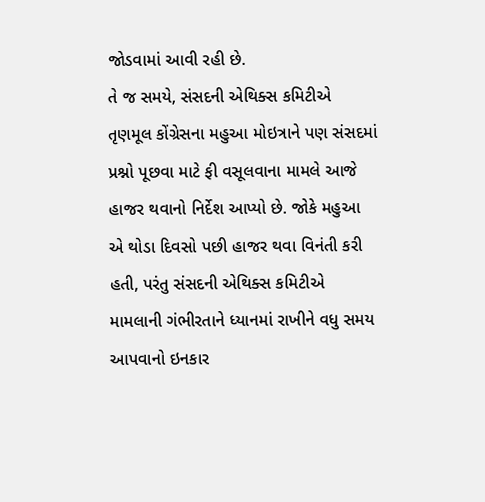જોડવામાં આવી રહી છે.
તે જ સમયે, સંસદની એથિક્સ કમિટીએ તૃણમૂલ કોંગ્રેસના મહુઆ મોઇત્રાને પણ સંસદમાં પ્રશ્નો પૂછવા માટે ફી વસૂલવાના મામલે આજે હાજર થવાનો નિર્દેશ આપ્યો છે. જોકે મહુઆ એ થોડા દિવસો પછી હાજર થવા વિનંતી કરી હતી, પરંતુ સંસદની એથિક્સ કમિટીએ મામલાની ગંભીરતાને ધ્યાનમાં રાખીને વધુ સમય આપવાનો ઇનકાર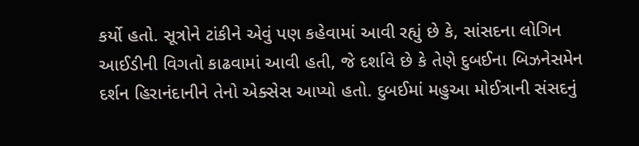કર્યો હતો. સૂત્રોને ટાંકીને એવું પણ કહેવામાં આવી રહ્યું છે કે, સાંસદના લોગિન આઈડીની વિગતો કાઢવામાં આવી હતી, જે દર્શાવે છે કે તેણે દુબઈના બિઝનેસમેન દર્શન હિરાનંદાનીને તેનો એક્સેસ આપ્યો હતો. દુબઈમાં મહુઆ મોઈત્રાની સંસદનું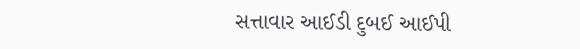સત્તાવાર આઈડી દુબઈ આઈપી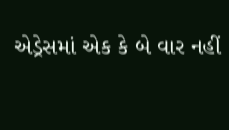એડ્રેસમાં એક કે બે વાર નહીં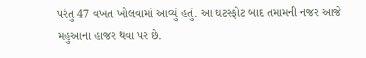પરંતુ 47 વખત ખોલવામાં આવ્યું હતું. આ ઘટસ્ફોટ બાદ તમામની નજર આજે મહુઆના હાજર થવા પર છે.